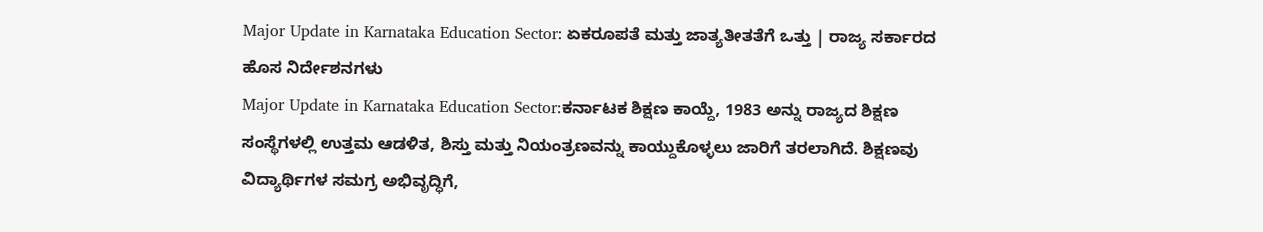Major Update in Karnataka Education Sector: ಏಕರೂಪತೆ ಮತ್ತು ಜಾತ್ಯತೀತತೆಗೆ ಒತ್ತು | ರಾಜ್ಯ ಸರ್ಕಾರದ ಹೊಸ ನಿರ್ದೇಶನಗಳು
Major Update in Karnataka Education Sector:ಕರ್ನಾಟಕ ಶಿಕ್ಷಣ ಕಾಯ್ದೆ, 1983 ಅನ್ನು ರಾಜ್ಯದ ಶಿಕ್ಷಣ ಸಂಸ್ಥೆಗಳಲ್ಲಿ ಉತ್ತಮ ಆಡಳಿತ, ಶಿಸ್ತು ಮತ್ತು ನಿಯಂತ್ರಣವನ್ನು ಕಾಯ್ದುಕೊಳ್ಳಲು ಜಾರಿಗೆ ತರಲಾಗಿದೆ. ಶಿಕ್ಷಣವು ವಿದ್ಯಾರ್ಥಿಗಳ ಸಮಗ್ರ ಅಭಿವೃದ್ಧಿಗೆ,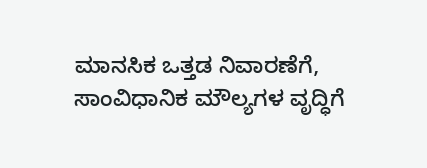ಮಾನಸಿಕ ಒತ್ತಡ ನಿವಾರಣೆಗೆ, ಸಾಂವಿಧಾನಿಕ ಮೌಲ್ಯಗಳ ವೃದ್ಧಿಗೆ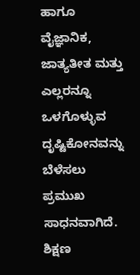ಹಾಗೂ ವೈಜ್ಞಾನಿಕ, ಜಾತ್ಯತೀತ ಮತ್ತು ಎಲ್ಲರನ್ನೂ ಒಳಗೊಳ್ಳುವ ದೃಷ್ಟಿಕೋನವನ್ನು ಬೆಳೆಸಲು ಪ್ರಮುಖ ಸಾಧನವಾಗಿದೆ.
ಶಿಕ್ಷಣ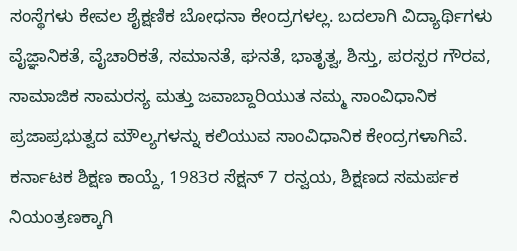ಸಂಸ್ಥೆಗಳು ಕೇವಲ ಶೈಕ್ಷಣಿಕ ಬೋಧನಾ ಕೇಂದ್ರಗಳಲ್ಲ. ಬದಲಾಗಿ ವಿದ್ಯಾರ್ಥಿಗಳು ವೈಜ್ಞಾನಿಕತೆ, ವೈಚಾರಿಕತೆ, ಸಮಾನತೆ, ಘನತೆ, ಭಾತೃತ್ವ, ಶಿಸ್ತು, ಪರಸ್ಪರ ಗೌರವ, ಸಾಮಾಜಿಕ ಸಾಮರಸ್ಯ ಮತ್ತು ಜವಾಬ್ದಾರಿಯುತ ನಮ್ಮ ಸಾಂವಿಧಾನಿಕ ಪ್ರಜಾಪ್ರಭುತ್ವದ ಮೌಲ್ಯಗಳನ್ನು ಕಲಿಯುವ ಸಾಂವಿಧಾನಿಕ ಕೇಂದ್ರಗಳಾಗಿವೆ. ಕರ್ನಾಟಕ ಶಿಕ್ಷಣ ಕಾಯ್ದೆ, 1983ರ ಸೆಕ್ಷನ್ 7 ರನ್ವಯ, ಶಿಕ್ಷಣದ ಸಮರ್ಪಕ ನಿಯಂತ್ರಣಕ್ಕಾಗಿ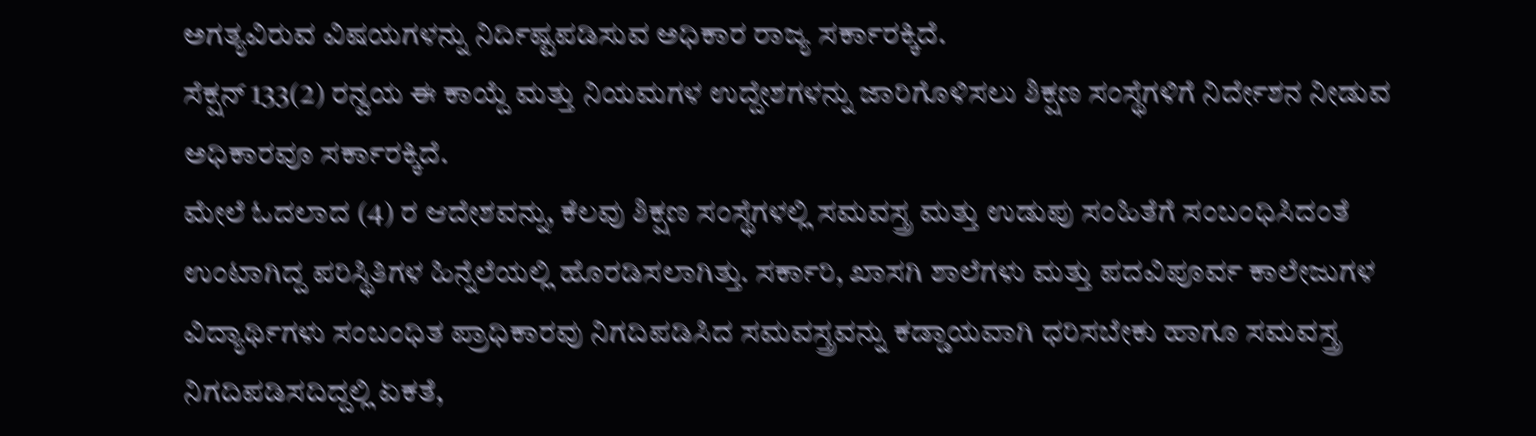ಅಗತ್ಯವಿರುವ ವಿಷಯಗಳನ್ನು ನಿರ್ದಿಷ್ಟಪಡಿಸುವ ಅಧಿಕಾರ ರಾಜ್ಯ ಸರ್ಕಾರಕ್ಕಿದೆ.
ಸೆಕ್ಷನ್ 133(2) ರನ್ವಯ ಈ ಕಾಯ್ದೆ ಮತ್ತು ನಿಯಮಗಳ ಉದ್ದೇಶಗಳನ್ನು ಜಾರಿಗೊಳಿಸಲು ಶಿಕ್ಷಣ ಸಂಸ್ಥೆಗಳಿಗೆ ನಿರ್ದೇಶನ ನೀಡುವ ಅಧಿಕಾರವೂ ಸರ್ಕಾರಕ್ಕಿದೆ.
ಮೇಲೆ ಓದಲಾದ (4) ರ ಆದೇಶವನ್ನು, ಕೆಲವು ಶಿಕ್ಷಣ ಸಂಸ್ಥೆಗಳಲ್ಲಿ ಸಮವಸ್ತ್ರ ಮತ್ತು ಉಡುಪು ಸಂಹಿತೆಗೆ ಸಂಬಂಧಿಸಿದಂತೆ ಉಂಟಾಗಿದ್ದ ಪರಿಸ್ಥಿತಿಗಳ ಹಿನ್ನೆಲೆಯಲ್ಲಿ ಹೊರಡಿಸಲಾಗಿತ್ತು. ಸರ್ಕಾರಿ, ಖಾಸಗಿ ಶಾಲೆಗಳು ಮತ್ತು ಪದವಿಪೂರ್ವ ಕಾಲೇಜುಗಳ ವಿದ್ಯಾರ್ಥಿಗಳು ಸಂಬಂಧಿತ ಪ್ರಾಧಿಕಾರವು ನಿಗದಿಪಡಿಸಿದ ಸಮವಸ್ತ್ರವನ್ನು ಕಡ್ಡಾಯವಾಗಿ ಧರಿಸಬೇಕು ಹಾಗೂ ಸಮವಸ್ತ್ರ ನಿಗದಿಪಡಿಸದಿದ್ದಲ್ಲಿ ಏಕತೆ,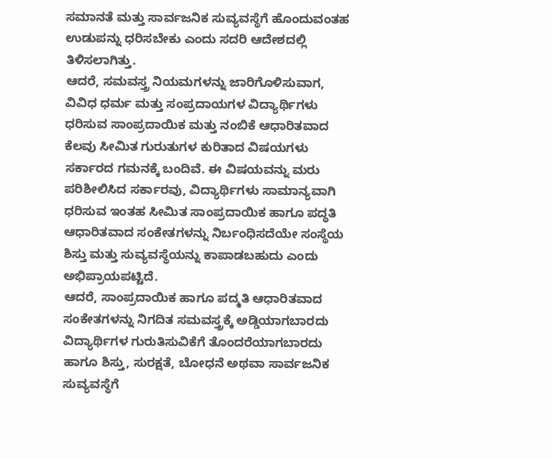ಸಮಾನತೆ ಮತ್ತು ಸಾರ್ವಜನಿಕ ಸುವ್ಯವಸ್ಥೆಗೆ ಹೊಂದುವಂತಹ ಉಡುಪನ್ನು ಧರಿಸಬೇಕು ಎಂದು ಸದರಿ ಆದೇಶದಲ್ಲಿ ತಿಳಿಸಲಾಗಿತ್ತು.
ಆದರೆ, ಸಮವಸ್ತ್ರ ನಿಯಮಗಳನ್ನು ಜಾರಿಗೊಳಿಸುವಾಗ, ವಿವಿಧ ಧರ್ಮ ಮತ್ತು ಸಂಪ್ರದಾಯಗಳ ವಿದ್ಯಾರ್ಥಿಗಳು ಧರಿಸುವ ಸಾಂಪ್ರದಾಯಿಕ ಮತ್ತು ನಂಬಿಕೆ ಆಧಾರಿತವಾದ ಕೆಲವು ಸೀಮಿತ ಗುರುತುಗಳ ಕುರಿತಾದ ವಿಷಯಗಳು ಸರ್ಕಾರದ ಗಮನಕ್ಕೆ ಬಂದಿವೆ. ಈ ವಿಷಯವನ್ನು ಮರು ಪರಿಶೀಲಿಸಿದ ಸರ್ಕಾರವು, ವಿದ್ಯಾರ್ಥಿಗಳು ಸಾಮಾನ್ಯವಾಗಿ ಧರಿಸುವ ಇಂತಹ ಸೀಮಿತ ಸಾಂಪ್ರದಾಯಿಕ ಹಾಗೂ ಪದ್ಧತಿ ಆಧಾರಿತವಾದ ಸಂಕೇತಗಳನ್ನು ನಿರ್ಬಂಧಿಸದೆಯೇ ಸಂಸ್ಥೆಯ ಶಿಸ್ತು ಮತ್ತು ಸುವ್ಯವಸ್ಥೆಯನ್ನು ಕಾಪಾಡಬಹುದು ಎಂದು ಅಭಿಪ್ರಾಯಪಟ್ಟಿದೆ.
ಆದರೆ, ಸಾಂಪ್ರದಾಯಿಕ ಹಾಗೂ ಪದ್ಮತಿ ಆಧಾರಿತವಾದ ಸಂಕೇತಗಳನ್ನು ನಿಗದಿತ ಸಮವಸ್ತ್ರಕ್ಕೆ ಅಡ್ಡಿಯಾಗಬಾರದು ವಿದ್ಯಾರ್ಥಿಗಳ ಗುರುತಿಸುವಿಕೆಗೆ ತೊಂದರೆಯಾಗಬಾರದು ಹಾಗೂ ಶಿಸ್ತು, ಸುರಕ್ಷತೆ, ಬೋಧನೆ ಅಥವಾ ಸಾರ್ವಜನಿಕ ಸುವ್ಯವಸ್ಥೆಗೆ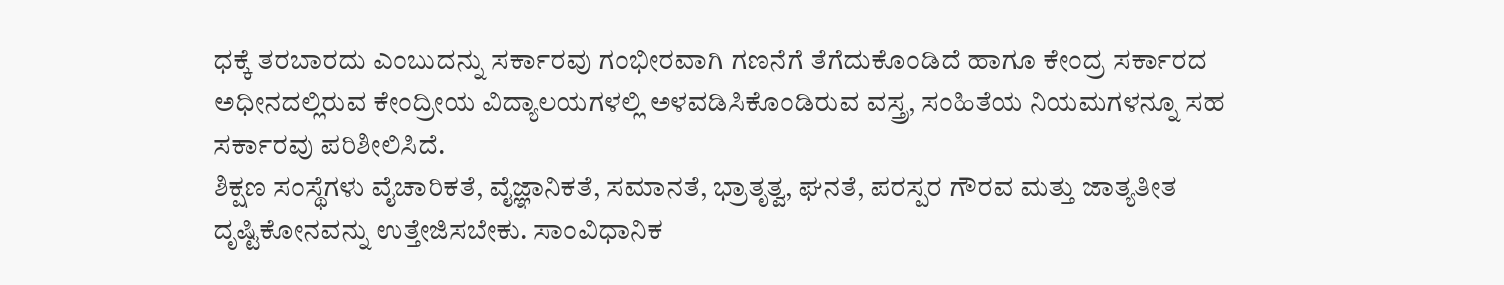ಧಕ್ಕೆ ತರಬಾರದು ಎಂಬುದನ್ನು ಸರ್ಕಾರವು ಗಂಭೀರವಾಗಿ ಗಣನೆಗೆ ತೆಗೆದುಕೊಂಡಿದೆ ಹಾಗೂ ಕೇಂದ್ರ ಸರ್ಕಾರದ ಅಧೀನದಲ್ಲಿರುವ ಕೇಂದ್ರೀಯ ವಿದ್ಯಾಲಯಗಳಲ್ಲಿ ಅಳವಡಿಸಿಕೊಂಡಿರುವ ವಸ್ತ್ರ, ಸಂಹಿತೆಯ ನಿಯಮಗಳನ್ನೂ ಸಹ ಸರ್ಕಾರವು ಪರಿಶೀಲಿಸಿದೆ.
ಶಿಕ್ಷಣ ಸಂಸ್ಥೆಗಳು ವೈಚಾರಿಕತೆ, ವೈಜ್ಞಾನಿಕತೆ, ಸಮಾನತೆ, ಭ್ರಾತೃತ್ವ, ಘನತೆ, ಪರಸ್ಪರ ಗೌರವ ಮತ್ತು ಜಾತ್ಯತೀತ ದೃಷ್ಟಿಕೋನವನ್ನು ಉತ್ತೇಜಿಸಬೇಕು. ಸಾಂವಿಧಾನಿಕ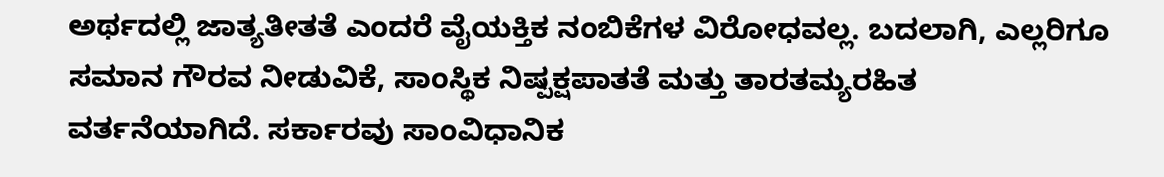ಅರ್ಥದಲ್ಲಿ ಜಾತ್ಯತೀತತೆ ಎಂದರೆ ವೈಯಕ್ತಿಕ ನಂಬಿಕೆಗಳ ವಿರೋಧವಲ್ಲ. ಬದಲಾಗಿ, ಎಲ್ಲರಿಗೂ ಸಮಾನ ಗೌರವ ನೀಡುವಿಕೆ, ಸಾಂಸ್ಥಿಕ ನಿಷ್ಪಕ್ಷಪಾತತೆ ಮತ್ತು ತಾರತಮ್ಯರಹಿತ ವರ್ತನೆಯಾಗಿದೆ. ಸರ್ಕಾರವು ಸಾಂವಿಧಾನಿಕ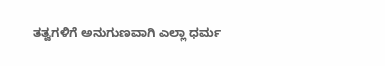ತತ್ವಗಳಿಗೆ ಅನುಗುಣವಾಗಿ ಎಲ್ಲಾ ಧರ್ಮ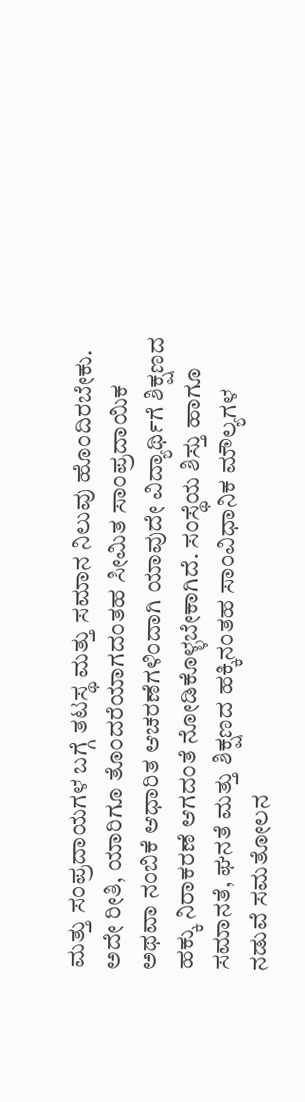ಮತ್ತು ಸಂಪ್ರದಾಯಗಳ ಬಗ್ಗೆ ತಟಸ್ಥ ಮತ್ತು ಸಮಾನ ನಿಲುವು ಹೊಂದಿರಬೇಕು.
ಅದೇ ರೀತಿ, ಯಾರಿಗೂ ತೊಂದರೆಯಾಗದಂತಹ ಸೀಮಿತ ಸಾಂಪ್ರದಾಯಿಕ ಅಥವಾ ನಂಬಿಕೆ ಆಧಾರಿತ ಆಚರಣೆಗಳಿಂದಾಗಿ ಯಾವುದೇ ವಿದ್ಯಾರ್ಥಿಗೆ ಶಿಕ್ಷಣದ ಹಕ್ಕು ನಿರಾಕರಣೆ ಆಗದಂತೆ ನೋಡಿಕೊಳ್ಳಬೇಕಾಗಿದೆ. ಸಂಸ್ಥೆಯ ಶಿಸ್ತು ಹಾಗೂ ಸಮಾನತೆ, ಘನತೆ ಮತ್ತು ಶಿಕ್ಷಣದ ಹಕ್ಕಿನಂತಹ ಸಾಂವಿಧಾನಿಕ ಮೌಲ್ಯಗಳ ನಡುವೆ ಸಮತೋಲನ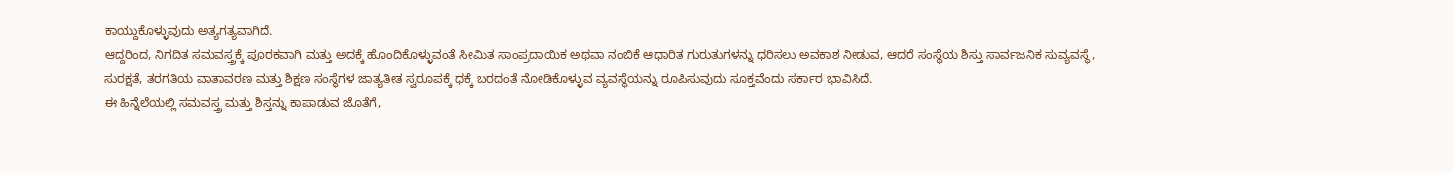ಕಾಯ್ದುಕೊಳ್ಳುವುದು ಅತ್ಯಗತ್ಯವಾಗಿದೆ.
ಆದ್ದರಿಂದ, ನಿಗದಿತ ಸಮವಸ್ತ್ರಕ್ಕೆ ಪೂರಕವಾಗಿ ಮತ್ತು ಅದಕ್ಕೆ ಹೊಂದಿಕೊಳ್ಳುವಂತೆ ಸೀಮಿತ ಸಾಂಪ್ರದಾಯಿಕ ಅಥವಾ ನಂಬಿಕೆ ಆಧಾರಿತ ಗುರುತುಗಳನ್ನು ಧರಿಸಲು ಅವಕಾಶ ನೀಡುವ, ಆದರೆ ಸಂಸ್ಥೆಯ ಶಿಸ್ತು ಸಾರ್ವಜನಿಕ ಸುವ್ಯವಸ್ಥೆ, ಸುರಕ್ಷತೆ, ತರಗತಿಯ ವಾತಾವರಣ ಮತ್ತು ಶಿಕ್ಷಣ ಸಂಸ್ಥೆಗಳ ಜಾತ್ಯತೀತ ಸ್ವರೂಪಕ್ಕೆ ಧಕ್ಕೆ ಬರದಂತೆ ನೋಡಿಕೊಳ್ಳುವ ವ್ಯವಸ್ಥೆಯನ್ನು ರೂಪಿಸುವುದು ಸೂಕ್ತವೆಂದು ಸರ್ಕಾರ ಭಾವಿಸಿದೆ.
ಈ ಹಿನ್ನೆಲೆಯಲ್ಲಿ ಸಮವಸ್ತ್ರ ಮತ್ತು ಶಿಸ್ತನ್ನು ಕಾಪಾಡುವ ಜೊತೆಗೆ,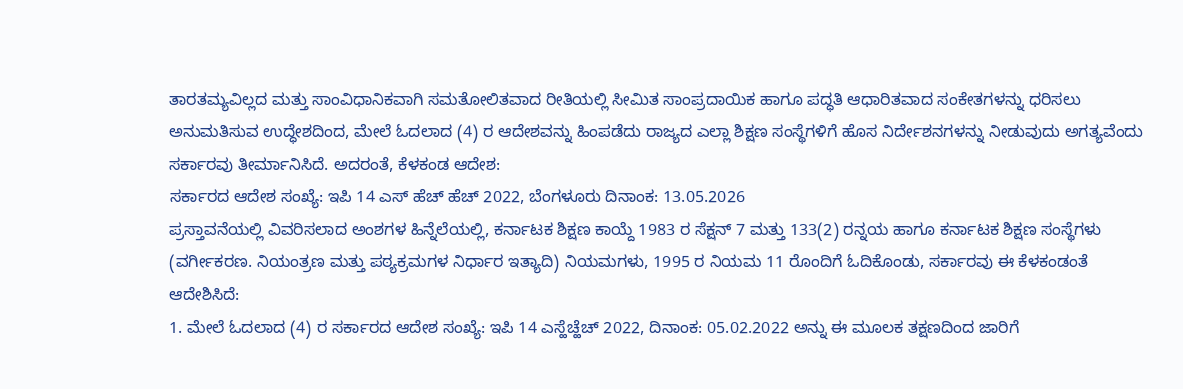ತಾರತಮ್ಯವಿಲ್ಲದ ಮತ್ತು ಸಾಂವಿಧಾನಿಕವಾಗಿ ಸಮತೋಲಿತವಾದ ರೀತಿಯಲ್ಲಿ ಸೀಮಿತ ಸಾಂಪ್ರದಾಯಿಕ ಹಾಗೂ ಪದ್ಧತಿ ಆಧಾರಿತವಾದ ಸಂಕೇತಗಳನ್ನು ಧರಿಸಲು ಅನುಮತಿಸುವ ಉದ್ಧೇಶದಿಂದ, ಮೇಲೆ ಓದಲಾದ (4) ರ ಆದೇಶವನ್ನು ಹಿಂಪಡೆದು ರಾಜ್ಯದ ಎಲ್ಲಾ ಶಿಕ್ಷಣ ಸಂಸ್ಥೆಗಳಿಗೆ ಹೊಸ ನಿರ್ದೇಶನಗಳನ್ನು ನೀಡುವುದು ಅಗತ್ಯವೆಂದು ಸರ್ಕಾರವು ತೀರ್ಮಾನಿಸಿದೆ. ಅದರಂತೆ, ಕೆಳಕಂಡ ಆದೇಶ:
ಸರ್ಕಾರದ ಆದೇಶ ಸಂಖ್ಯೆ: ಇಪಿ 14 ಎಸ್ ಹೆಚ್ ಹೆಚ್ 2022, ಬೆಂಗಳೂರು ದಿನಾಂಕ: 13.05.2026
ಪ್ರಸ್ತಾವನೆಯಲ್ಲಿ ವಿವರಿಸಲಾದ ಅಂಶಗಳ ಹಿನ್ನೆಲೆಯಲ್ಲಿ, ಕರ್ನಾಟಕ ಶಿಕ್ಷಣ ಕಾಯ್ದೆ 1983 ರ ಸೆಕ್ಷನ್ 7 ಮತ್ತು 133(2) ರನ್ನಯ ಹಾಗೂ ಕರ್ನಾಟಕ ಶಿಕ್ಷಣ ಸಂಸ್ಥೆಗಳು (ವರ್ಗೀಕರಣ. ನಿಯಂತ್ರಣ ಮತ್ತು ಪಠ್ಯಕ್ರಮಗಳ ನಿರ್ಧಾರ ಇತ್ಯಾದಿ) ನಿಯಮಗಳು, 1995 ರ ನಿಯಮ 11 ರೊಂದಿಗೆ ಓದಿಕೊಂಡು, ಸರ್ಕಾರವು ಈ ಕೆಳಕಂಡಂತೆ ಆದೇಶಿಸಿದೆ:
1. ಮೇಲೆ ಓದಲಾದ (4) ರ ಸರ್ಕಾರದ ಆದೇಶ ಸಂಖ್ಯೆ: ಇಪಿ 14 ಎಸ್ಹೆಚ್ಹೆಚ್ 2022, ದಿನಾಂಕ: 05.02.2022 ಅನ್ನು ಈ ಮೂಲಕ ತಕ್ಷಣದಿಂದ ಜಾರಿಗೆ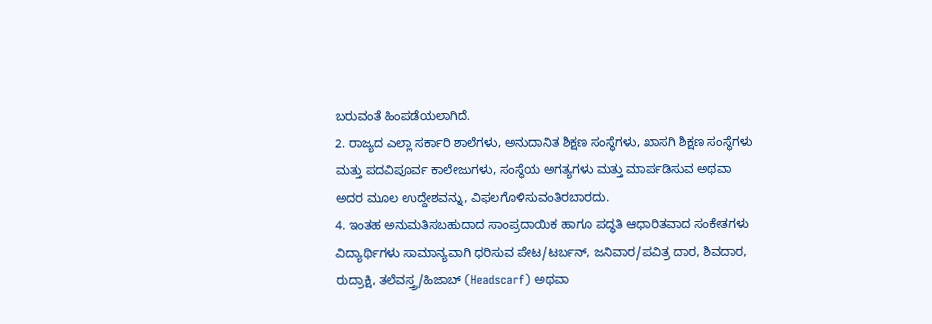ಬರುವಂತೆ ಹಿಂಪಡೆಯಲಾಗಿದೆ.
2. ರಾಜ್ಯದ ಎಲ್ಲಾ ಸರ್ಕಾರಿ ಶಾಲೆಗಳು, ಅನುದಾನಿತ ಶಿಕ್ಷಣ ಸಂಸ್ಥೆಗಳು, ಖಾಸಗಿ ಶಿಕ್ಷಣ ಸಂಸ್ಥೆಗಳು ಮತ್ತು ಪದವಿಪೂರ್ವ ಕಾಲೇಜುಗಳು, ಸಂಸ್ಥೆಯ ಅಗತ್ಯಗಳು ಮತ್ತು ಮಾರ್ಪಡಿಸುವ ಅಥವಾ ಅದರ ಮೂಲ ಉದ್ದೇಶವನ್ನು, ವಿಫಲಗೊಳಿಸುವಂತಿರಬಾರದು.
4. ಇಂತಹ ಅನುಮತಿಸಬಹುದಾದ ಸಾಂಪ್ರದಾಯಿಕ ಹಾಗೂ ಪದ್ಧತಿ ಆಧಾರಿತವಾದ ಸಂಕೇತಗಳು ವಿದ್ಯಾರ್ಥಿಗಳು ಸಾಮಾನ್ಯವಾಗಿ ಧರಿಸುವ ಪೇಟ/ಟರ್ಬನ್, ಜನಿವಾರ/ಪವಿತ್ರ ದಾರ, ಶಿವದಾರ, ರುದ್ರಾಕ್ಷಿ, ತಲೆವಸ್ತ್ರ/ಹಿಜಾಬ್ (Headscarf) ಅಥವಾ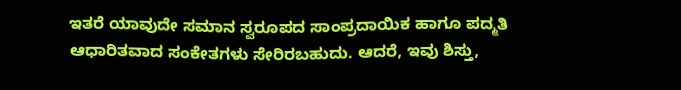ಇತರೆ ಯಾವುದೇ ಸಮಾನ ಸ್ವರೂಪದ ಸಾಂಪ್ರದಾಯಿಕ ಹಾಗೂ ಪದ್ಮತಿ ಆಧಾರಿತವಾದ ಸಂಕೇತಗಳು ಸೇರಿರಬಹುದು. ಆದರೆ, ಇವು ಶಿಸ್ತು,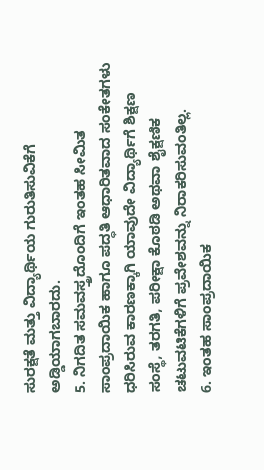ಸುರಕ್ಷತೆ ಮತ್ತು ವಿದ್ಯಾರ್ಥಿಯ ಗುರುತಿಸುವಿಕೆಗೆ ಅಡ್ಡಿಯಾಗಬಾರದು.
5. ನಿಗದಿತ ಸಮವಸ್ತ್ರದೊಂದಿಗೆ ಇಂತಹ ಸೀಮಿತ ಸಾಂಪ್ರದಾಯಿಕ ಹಾಗೂ ಪದ್ಧತಿ ಆಧಾರಿತವಾದ ಸಂಕೇತಗಳು ಧರಿಸಿರುವ ಕಾರಣಕ್ಕಾಗಿ ಯಾವುದೇ ವಿದ್ಯಾರ್ಥಿಗೆ ಶಿಕ್ಷಣ ಸಂಸ್ಥೆ, ತರಗತಿ, ಪರೀಕ್ಷಾ ಕೊಠಡಿ ಅಥವಾ ಶೈಕ್ಷಣಿಕ ಚಟುವಟಿಕೆಗಳಿಗೆ ಪ್ರವೇಶವನ್ನು ನಿರಾಕರಿಸುವಂತಿಲ್ಲ.
6. ಇಂತಹ ಸಾಂಪ್ರದಾಯಿಕ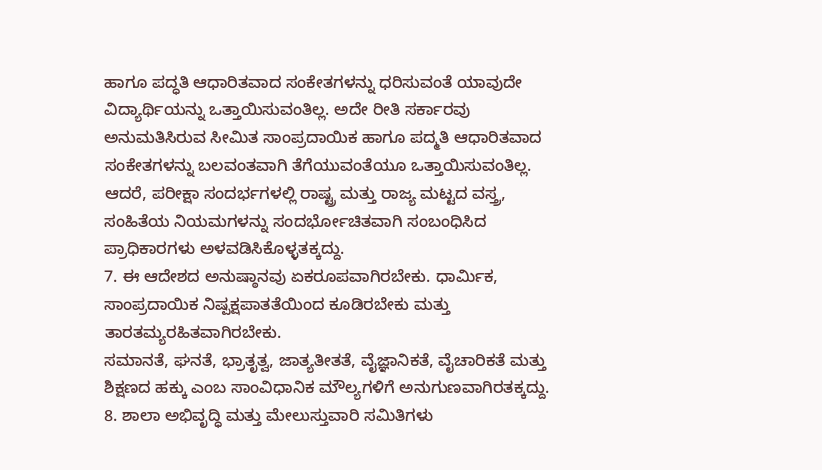ಹಾಗೂ ಪದ್ಧತಿ ಆಧಾರಿತವಾದ ಸಂಕೇತಗಳನ್ನು ಧರಿಸುವಂತೆ ಯಾವುದೇ ವಿದ್ಯಾರ್ಥಿಯನ್ನು ಒತ್ತಾಯಿಸುವಂತಿಲ್ಲ. ಅದೇ ರೀತಿ ಸರ್ಕಾರವು ಅನುಮತಿಸಿರುವ ಸೀಮಿತ ಸಾಂಪ್ರದಾಯಿಕ ಹಾಗೂ ಪದ್ಮತಿ ಆಧಾರಿತವಾದ ಸಂಕೇತಗಳನ್ನು ಬಲವಂತವಾಗಿ ತೆಗೆಯುವಂತೆಯೂ ಒತ್ತಾಯಿಸುವಂತಿಲ್ಲ. ಆದರೆ, ಪರೀಕ್ಷಾ ಸಂದರ್ಭಗಳಲ್ಲಿ ರಾಷ್ಟ್ರ ಮತ್ತು ರಾಜ್ಯ ಮಟ್ಟದ ವಸ್ತ್ರ, ಸಂಹಿತೆಯ ನಿಯಮಗಳನ್ನು ಸಂದರ್ಭೋಚಿತವಾಗಿ ಸಂಬಂಧಿಸಿದ ಪ್ರಾಧಿಕಾರಗಳು ಅಳವಡಿಸಿಕೊಳ್ಳತಕ್ಕದ್ದು.
7. ಈ ಆದೇಶದ ಅನುಷ್ಠಾನವು ಏಕರೂಪವಾಗಿರಬೇಕು. ಧಾರ್ಮಿಕ, ಸಾಂಪ್ರದಾಯಿಕ ನಿಷ್ಪಕ್ಷಪಾತತೆಯಿಂದ ಕೂಡಿರಬೇಕು ಮತ್ತು ತಾರತಮ್ಯರಹಿತವಾಗಿರಬೇಕು.
ಸಮಾನತೆ, ಘನತೆ, ಭ್ರಾತೃತ್ವ, ಜಾತ್ಯತೀತತೆ, ವೈಜ್ಞಾನಿಕತೆ, ವೈಚಾರಿಕತೆ ಮತ್ತು ಶಿಕ್ಷಣದ ಹಕ್ಕು ಎಂಬ ಸಾಂವಿಧಾನಿಕ ಮೌಲ್ಯಗಳಿಗೆ ಅನುಗುಣವಾಗಿರತಕ್ಕದ್ದು.
8. ಶಾಲಾ ಅಭಿವೃದ್ಧಿ ಮತ್ತು ಮೇಲುಸ್ತುವಾರಿ ಸಮಿತಿಗಳು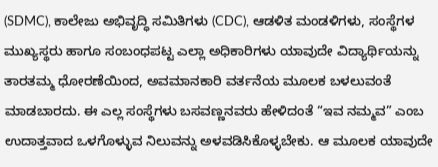(SDMC), ಕಾಲೇಜು ಅಭಿವೃದ್ಧಿ ಸಮಿತಿಗಳು (CDC), ಆಡಳಿತ ಮಂಡಳಿಗಳು, ಸಂಸ್ಥೆಗಳ ಮುಖ್ಯಸ್ಥರು ಹಾಗೂ ಸಂಬಂಧಪಟ್ಟ ಎಲ್ಲಾ ಅಧಿಕಾರಿಗಳು ಯಾವುದೇ ವಿದ್ಯಾರ್ಥಿಯನ್ನು ತಾರತಮ್ಮ ಧೋರಣೆಯಿಂದ, ಅವಮಾನಕಾರಿ ವರ್ತನೆಯ ಮೂಲಕ ಬಳಲುವಂತೆ ಮಾಡಬಾರದು. ಈ ಎಲ್ಲ ಸಂಸ್ಥೆಗಳು ಬಸವಣ್ಣನವರು ಹೇಳಿದಂತೆ “ಇವ ನಮ್ಮವ” ಎಂಬ ಉದಾತ್ತವಾದ ಒಳಗೊಳ್ಳುವ ನಿಲುವನ್ನು ಅಳವಡಿಸಿಕೊಳ್ಳಬೇಕು. ಆ ಮೂಲಕ ಯಾವುದೇ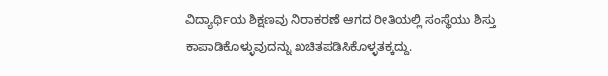ವಿದ್ಯಾರ್ಥಿಯ ಶಿಕ್ಷಣವು ನಿರಾಕರಣೆ ಆಗದ ರೀತಿಯಲ್ಲಿ ಸಂಸ್ಥೆಯು ಶಿಸ್ತು ಕಾಪಾಡಿಕೊಳ್ಳುವುದನ್ನು ಖಚಿತಪಡಿಸಿಕೊಳ್ಳತಕ್ಕದ್ದು.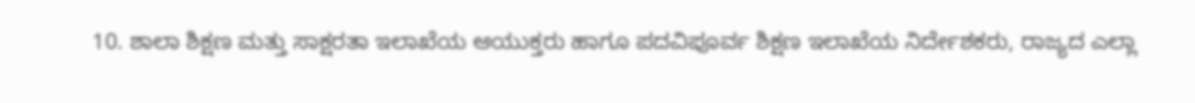10. ಶಾಲಾ ಶಿಕ್ಷಣ ಮತ್ತು ಸಾಕ್ಷರತಾ ಇಲಾಖೆಯ ಆಯುಕ್ತರು ಹಾಗೂ ಪದವಿಪೂರ್ವ ಶಿಕ್ಷಣ ಇಲಾಖೆಯ ನಿರ್ದೇಶಕರು, ರಾಜ್ಯದ ಎಲ್ಲಾ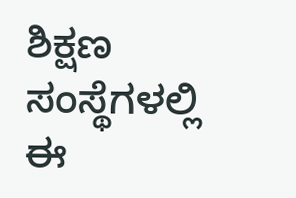ಶಿಕ್ಷಣ ಸಂಸ್ಥೆಗಳಲ್ಲಿ ಈ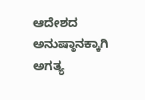ಆದೇಶದ ಅನುಷ್ಠಾನಕ್ಕಾಗಿ ಅಗತ್ಯ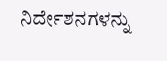ನಿರ್ದೇಶನಗಳನ್ನು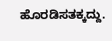ಹೊರಡಿಸತಕ್ಕದ್ದು.